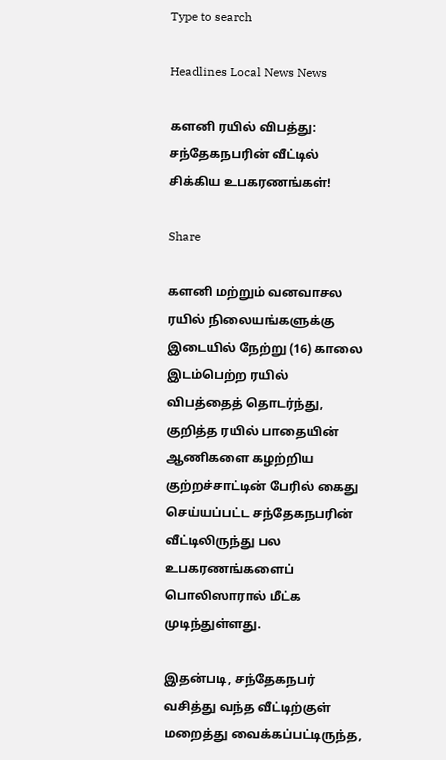Type to search

Headlines Local News News

களனி ரயில் விபத்து: சந்தேகநபரின் வீட்டில் சிக்கிய உபகரணங்கள்!

Share

களனி மற்றும் வனவாசல ரயில் நிலையங்களுக்கு இடையில் நேற்று (16) காலை இடம்பெற்ற ரயில் விபத்தைத் தொடர்ந்து, குறித்த ரயில் பாதையின் ஆணிகளை கழற்றிய குற்றச்சாட்டின் பேரில் கைது செய்யப்பட்ட சந்தேகநபரின் வீட்டிலிருந்து பல உபகரணங்களைப் பொலிஸாரால் மீட்க முடிந்துள்ளது.

இதன்படி, சந்தேகநபர் வசித்து வந்த வீட்டிற்குள் மறைத்து வைக்கப்பட்டிருந்த,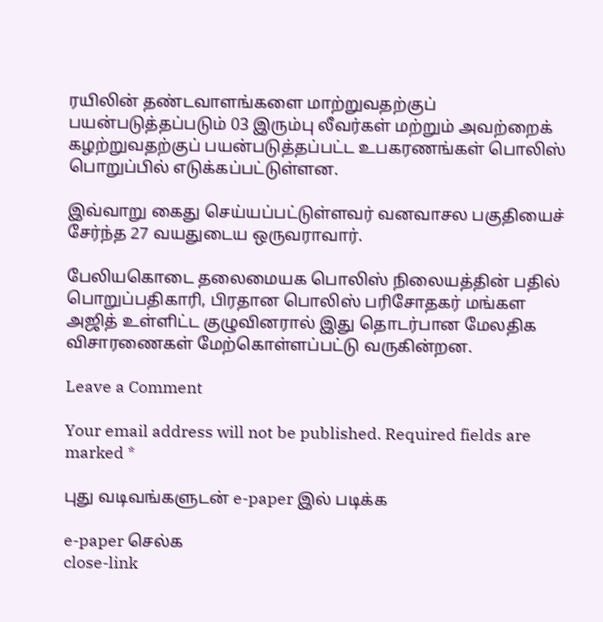ரயிலின் தண்டவாளங்களை மாற்றுவதற்குப் பயன்படுத்தப்படும் 03 இரும்பு லீவர்கள் மற்றும் அவற்றைக் கழற்றுவதற்குப் பயன்படுத்தப்பட்ட உபகரணங்கள் பொலிஸ் பொறுப்பில் எடுக்கப்பட்டுள்ளன.

இவ்வாறு கைது செய்யப்பட்டுள்ளவர் வனவாசல பகுதியைச் சேர்ந்த 27 வயதுடைய ஒருவராவார்.

பேலியகொடை தலைமையக பொலிஸ் நிலையத்தின் பதில் பொறுப்பதிகாரி, பிரதான பொலிஸ் பரிசோதகர் மங்கள அஜித் உள்ளிட்ட குழுவினரால் இது தொடர்பான மேலதிக விசாரணைகள் மேற்கொள்ளப்பட்டு வருகின்றன.

Leave a Comment

Your email address will not be published. Required fields are marked *

புது வடிவங்களுடன் e-paper இல் படிக்க

e-paper செல்க
close-link